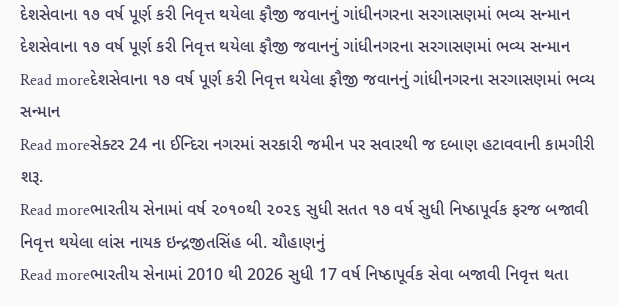દેશસેવાના ૧૭ વર્ષ પૂર્ણ કરી નિવૃત્ત થયેલા ફૌજી જવાનનું ગાંધીનગરના સરગાસણમાં ભવ્ય સન્માન
દેશસેવાના ૧૭ વર્ષ પૂર્ણ કરી નિવૃત્ત થયેલા ફૌજી જવાનનું ગાંધીનગરના સરગાસણમાં ભવ્ય સન્માન
Read moreદેશસેવાના ૧૭ વર્ષ પૂર્ણ કરી નિવૃત્ત થયેલા ફૌજી જવાનનું ગાંધીનગરના સરગાસણમાં ભવ્ય સન્માન
Read moreસેક્ટર 24 ના ઈન્દિરા નગરમાં સરકારી જમીન પર સવારથી જ દબાણ હટાવવાની કામગીરી શરૂ.
Read moreભારતીય સેનામાં વર્ષ ૨૦૧૦થી ૨૦૨૬ સુધી સતત ૧૭ વર્ષ સુધી નિષ્ઠાપૂર્વક ફરજ બજાવી નિવૃત્ત થયેલા લાંસ નાયક ઇન્દ્રજીતસિંહ બી. ચૌહાણનું
Read moreભારતીય સેનામાં 2010 થી 2026 સુધી 17 વર્ષ નિષ્ઠાપૂર્વક સેવા બજાવી નિવૃત્ત થતા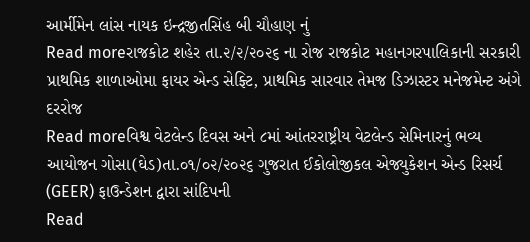આર્મીમેન લાંસ નાયક ઇન્દ્રજીતસિંહ બી ચૌહાણ નું
Read moreરાજકોટ શહેર તા.૨/૨/૨૦૨૬ ના રોજ રાજકોટ મહાનગરપાલિકાની સરકારી પ્રાથમિક શાળાઓમા ફાયર એન્ડ સેફ્ટિ, પ્રાથમિક સારવાર તેમજ ડિઝાસ્ટર મનેજમેન્ટ અંગે દરરોજ
Read moreવિશ્વ વેટલેન્ડ દિવસ અને ૮માં આંતરરાષ્ટ્રીય વેટલેન્ડ સેમિનારનું ભવ્ય આયોજન ગોસા(ઘેડ)તા.૦૧/૦૨/૨૦૨૬ ગુજરાત ઈકોલોજીકલ એજ્યુકેશન એન્ડ રિસર્ચ (GEER) ફાઉન્ડેશન દ્વારા સાંદિપની
Read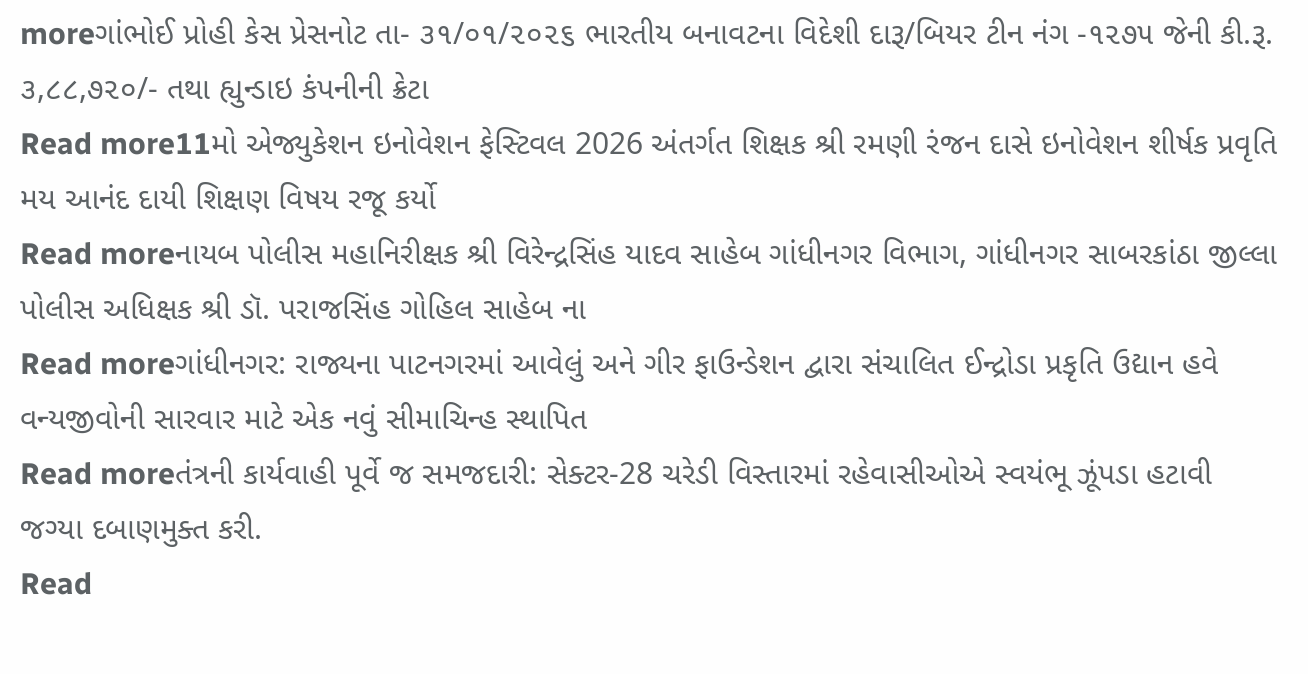moreગાંભોઈ પ્રોહી કેસ પ્રેસનોટ તા- ૩૧/૦૧/૨૦૨૬ ભારતીય બનાવટના વિદેશી દારૂ/બિયર ટીન નંગ -૧૨૭૫ જેની કી.રૂ. ૩,૮૮,૭૨૦/- તથા હ્યુન્ડાઇ કંપનીની ક્રેટા
Read more11મો એજ્યુકેશન ઇનોવેશન ફેસ્ટિવલ 2026 અંતર્ગત શિક્ષક શ્રી રમણી રંજન દાસે ઇનોવેશન શીર્ષક પ્રવૃતિ મય આનંદ દાયી શિક્ષણ વિષય રજૂ કર્યો
Read moreનાયબ પોલીસ મહાનિરીક્ષક શ્રી વિરેન્દ્રસિંહ યાદવ સાહેબ ગાંધીનગર વિભાગ, ગાંધીનગર સાબરકાંઠા જીલ્લા પોલીસ અધિક્ષક શ્રી ડૉ. પરાજસિંહ ગોહિલ સાહેબ ના
Read moreગાંધીનગર: રાજ્યના પાટનગરમાં આવેલું અને ગીર ફાઉન્ડેશન દ્વારા સંચાલિત ઈન્દ્રોડા પ્રકૃતિ ઉદ્યાન હવે વન્યજીવોની સારવાર માટે એક નવું સીમાચિન્હ સ્થાપિત
Read moreતંત્રની કાર્યવાહી પૂર્વે જ સમજદારી: સેક્ટર-28 ચરેડી વિસ્તારમાં રહેવાસીઓએ સ્વયંભૂ ઝૂંપડા હટાવી જગ્યા દબાણમુક્ત કરી.
Read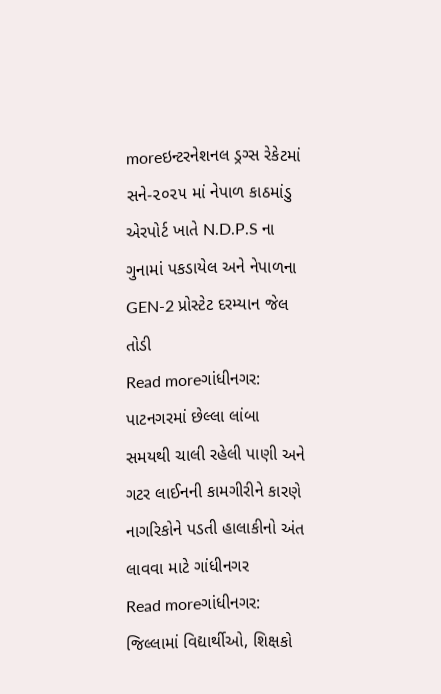moreઇન્ટરનેશનલ ડ્રગ્સ રેકેટમાં સને-૨૦૨૫ માં નેપાળ કાઠમાંડુ એરપોર્ટ ખાતે N.D.P.S ના ગુનામાં પકડાયેલ અને નેપાળના GEN-2 પ્રોસ્ટેટ દરમ્યાન જેલ તોડી
Read moreગાંધીનગર: પાટનગરમાં છેલ્લા લાંબા સમયથી ચાલી રહેલી પાણી અને ગટર લાઈનની કામગીરીને કારણે નાગરિકોને પડતી હાલાકીનો અંત લાવવા માટે ગાંધીનગર
Read moreગાંધીનગર: જિલ્લામાં વિદ્યાર્થીઓ, શિક્ષકો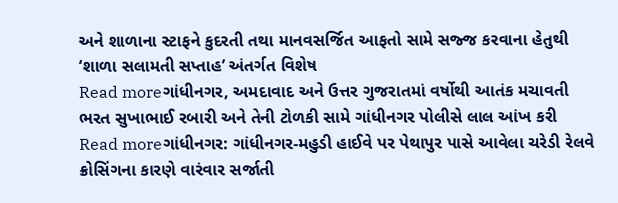અને શાળાના સ્ટાફને કુદરતી તથા માનવસર્જિત આફતો સામે સજ્જ કરવાના હેતુથી ‘શાળા સલામતી સપ્તાહ’ અંતર્ગત વિશેષ
Read moreગાંધીનગર, અમદાવાદ અને ઉત્તર ગુજરાતમાં વર્ષોથી આતંક મચાવતી ભરત સુખાભાઈ રબારી અને તેની ટોળકી સામે ગાંધીનગર પોલીસે લાલ આંખ કરી
Read moreગાંધીનગર: ગાંધીનગર-મહુડી હાઈવે પર પેથાપુર પાસે આવેલા ચરેડી રેલવે ક્રોસિંગના કારણે વારંવાર સર્જાતી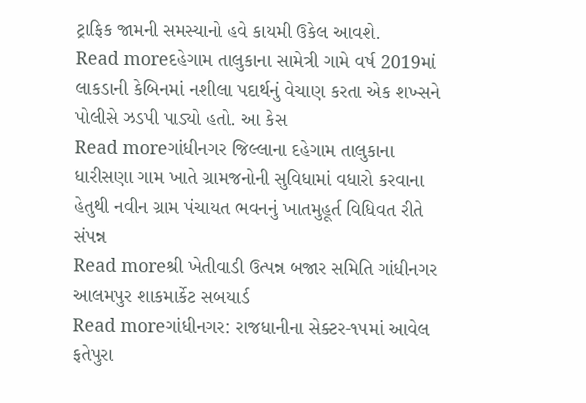ટ્રાફિક જામની સમસ્યાનો હવે કાયમી ઉકેલ આવશે.
Read moreદહેગામ તાલુકાના સામેત્રી ગામે વર્ષ 2019માં લાકડાની કેબિનમાં નશીલા પદાર્થનું વેચાણ કરતા એક શખ્સને પોલીસે ઝડપી પાડ્યો હતો. આ કેસ
Read moreગાંધીનગર જિલ્લાના દહેગામ તાલુકાના ધારીસણા ગામ ખાતે ગ્રામજનોની સુવિધામાં વધારો કરવાના હેતુથી નવીન ગ્રામ પંચાયત ભવનનું ખાતમુહૂર્ત વિધિવત રીતે સંપન્ન
Read moreશ્રી ખેતીવાડી ઉત્પન્ન બજાર સમિતિ ગાંધીનગર આલમપુર શાકમાર્કેટ સબયાર્ડ
Read moreગાંધીનગર: રાજધાનીના સેક્ટર-૧૫માં આવેલ ફતેપુરા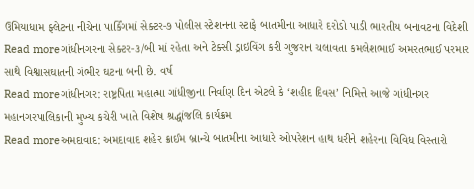ઉમિયાધામ ફ્લેટના નીચેના પાર્કિંગમાં સેક્ટર-૭ પોલીસ સ્ટેશનના સ્ટાફે બાતમીના આધારે દરોડો પાડી ભારતીય બનાવટના વિદેશી
Read moreગાંધીનગરના સેક્ટર-૩/બી માં રહેતા અને ટેક્સી ડ્રાઇવિંગ કરી ગુજરાન ચલાવતા કમલેશભાઈ અમરતભાઈ પરમાર સાથે વિશ્વાસઘાતની ગંભીર ઘટના બની છે. વર્ષ
Read moreગાંધીનગર: રાષ્ટ્રપિતા મહાત્મા ગાંધીજીના નિર્વાણ દિન એટલે કે ‘શહીદ દિવસ’ નિમિત્તે આજે ગાંધીનગર મહાનગરપાલિકાની મુખ્ય કચેરી ખાતે વિશેષ શ્રદ્ધાંજલિ કાર્યક્રમ
Read moreઅમદાવાદ: અમદાવાદ શહેર ક્રાઈમ બ્રાન્ચે બાતમીના આધારે ઓપરેશન હાથ ધરીને શહેરના વિવિધ વિસ્તારો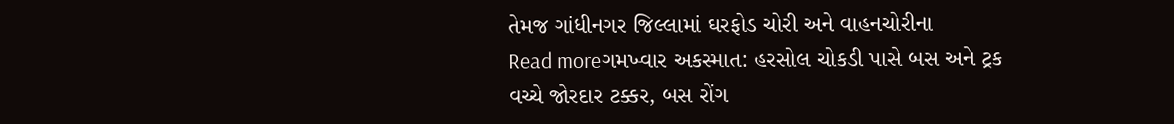તેમજ ગાંધીનગર જિલ્લામાં ઘરફોડ ચોરી અને વાહનચોરીના
Read moreગમખ્વાર અકસ્માત: હરસોલ ચોકડી પાસે બસ અને ટ્રક વચ્ચે જોરદાર ટક્કર, બસ રોંગ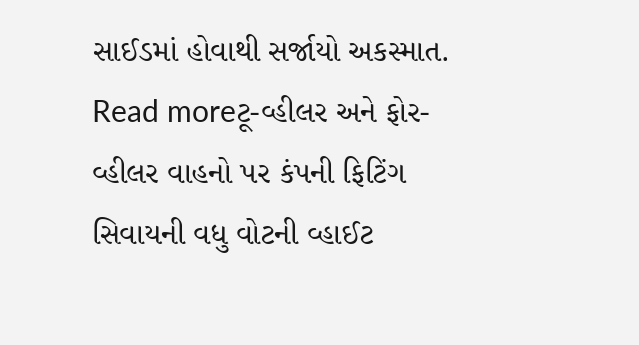સાઈડમાં હોવાથી સર્જાયો અકસ્માત.
Read moreટૂ-વ્હીલર અને ફોર-વ્હીલર વાહનો પર કંપની ફિટિંગ સિવાયની વધુ વોટની વ્હાઈટ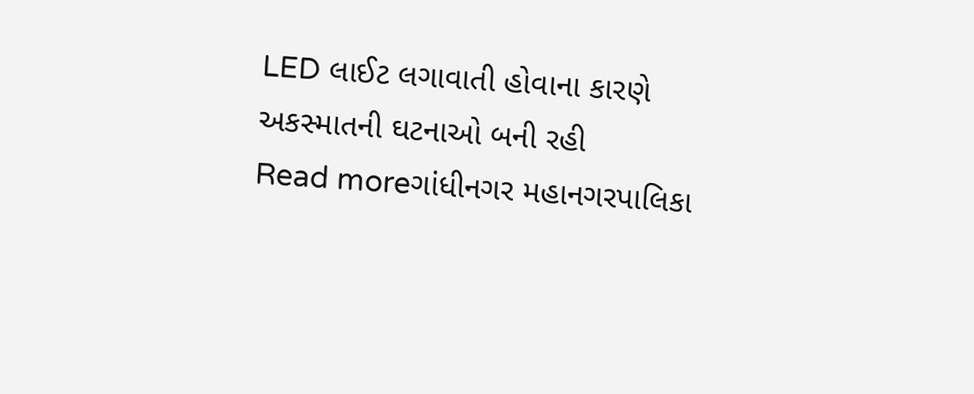LED લાઈટ લગાવાતી હોવાના કારણે અકસ્માતની ઘટનાઓ બની રહી
Read moreગાંધીનગર મહાનગરપાલિકા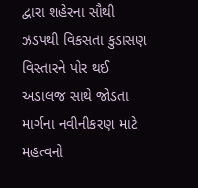દ્વારા શહેરના સૌથી ઝડપથી વિકસતા કુડાસણ વિસ્તારને પોર થઈ અડાલજ સાથે જોડતા માર્ગના નવીનીકરણ માટે મહત્વનો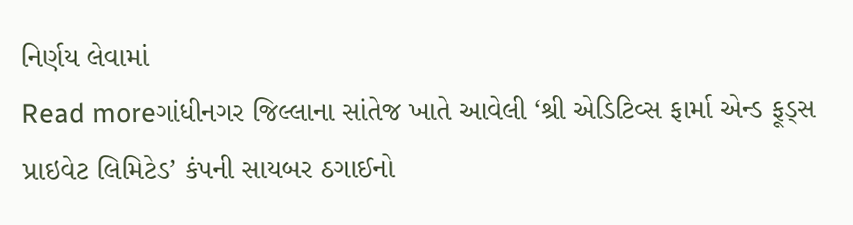નિર્ણય લેવામાં
Read moreગાંધીનગર જિલ્લાના સાંતેજ ખાતે આવેલી ‘શ્રી એડિટિવ્સ ફાર્મા એન્ડ ફૂડ્સ પ્રાઇવેટ લિમિટેડ’ કંપની સાયબર ઠગાઈનો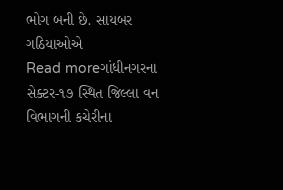ભોગ બની છે. સાયબર ગઠિયાઓએ
Read moreગાંધીનગરના સેક્ટર-૧૭ સ્થિત જિલ્લા વન વિભાગની કચેરીના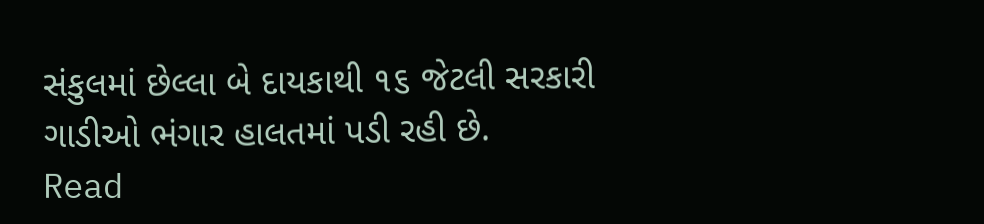સંકુલમાં છેલ્લા બે દાયકાથી ૧૬ જેટલી સરકારી ગાડીઓ ભંગાર હાલતમાં પડી રહી છે.
Read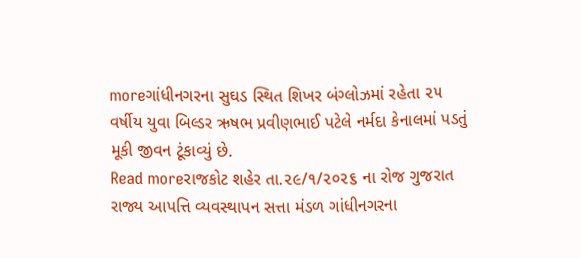moreગાંધીનગરના સુઘડ સ્થિત શિખર બંગ્લોઝમાં રહેતા ૨૫ વર્ષીય યુવા બિલ્ડર ઋષભ પ્રવીણભાઈ પટેલે નર્મદા કેનાલમાં પડતું મૂકી જીવન ટૂંકાવ્યું છે.
Read moreરાજકોટ શહેર તા.૨૯/૧/૨૦૨૬ ના રોજ ગુજરાત રાજ્ય આપત્તિ વ્યવસ્થાપન સત્તા મંડળ ગાંધીનગરના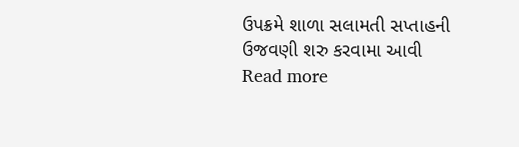ઉપક્રમે શાળા સલામતી સપ્તાહની ઉજવણી શરુ કરવામા આવી
Read more